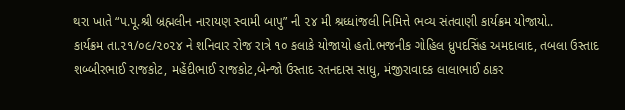થરા ખાતે “પ.પૂ.શ્રી બ્રહ્મલીન નારાયણ સ્વામી બાપુ” ની ૨૪ મી શ્રધ્ધાંજલી નિમિત્તે ભવ્ય સંતવાણી કાર્યક્રમ યોજાયો..
કાર્યક્રમ તા.૨૧/૦૯/૨૦૨૪ ને શનિવાર રોજ રાત્રે ૧૦ કલાકે યોજાયો હતો.ભજનીક ગોહિલ ધ્રુપદસિંહ અમદાવાદ, તબલા ઉસ્તાદ શબ્બીરભાઈ રાજકોટ, મહેંદીભાઈ રાજકોટ,બેન્જો ઉસ્તાદ રતનદાસ સાધુ, મંજીરાવાદક લાલાભાઈ ઠાકર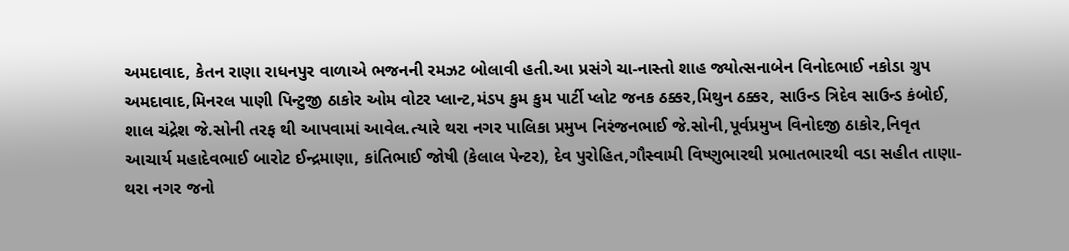અમદાવાદ, કેતન રાણા રાધનપુર વાળાએ ભજનની રમઝટ બોલાવી હતી.આ પ્રસંગે ચા-નાસ્તો શાહ જ્યોત્સનાબેન વિનોદભાઈ નકોડા ગ્રુપ અમદાવાદ,મિનરલ પાણી પિન્ટુજી ઠાકોર ઓમ વોટર પ્લાન્ટ,મંડપ કુમ કુમ પાર્ટી પ્લોટ જનક ઠક્કર,મિથુન ઠક્કર, સાઉન્ડ ત્રિદેવ સાઉન્ડ કંબોઈ, શાલ ચંદ્રેશ જે.સોની તરફ થી આપવામાં આવેલ.ત્યારે થરા નગર પાલિકા પ્રમુખ નિરંજનભાઈ જે.સોની,પૂર્વપ્રમુખ વિનોદજી ઠાકોર,નિવૃત આચાર્ય મહાદેવભાઈ બારોટ ઈન્દ્રમાણા, કાંતિભાઈ જોષી (કેલાલ પેન્ટર), દેવ પુરોહિત,ગૌસ્વામી વિષ્ણુભારથી પ્રભાતભારથી વડા સહીત તાણા- થરા નગર જનો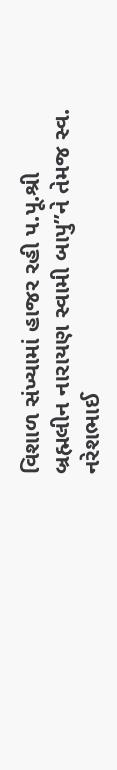વિશાળ સંખ્યામાં હાજર રહી પ.પૂ.શ્રી બ્રહ્મલીન નારાયણ સ્વામી બાપુ”ને તેમજ સ્વ. નરેશભાઈ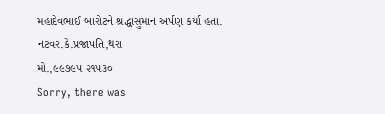મહાદેવભાઈ બારોટને શ્રદ્ધાસુમાન અર્પણ કર્યા હતા.
નટવર.કે.પ્રજાપતિ,થરા
મો.,૯૯૭૯૫ ૨૧૫૩૦
Sorry, there was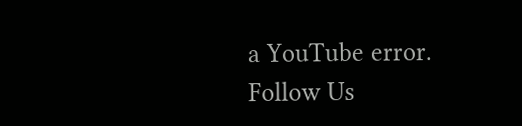a YouTube error.
Follow Us